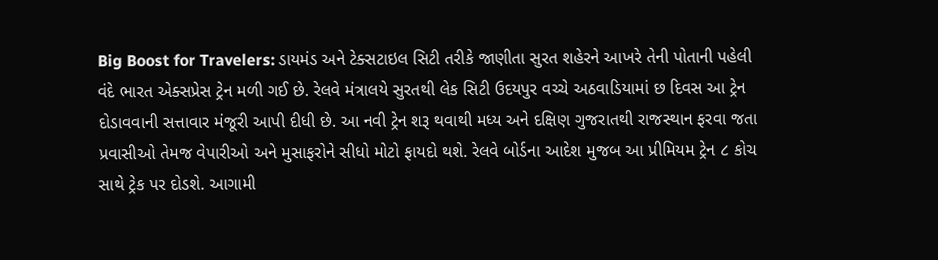Big Boost for Travelers: ડાયમંડ અને ટેક્સટાઇલ સિટી તરીકે જાણીતા સુરત શહેરને આખરે તેની પોતાની પહેલી વંદે ભારત એક્સપ્રેસ ટ્રેન મળી ગઈ છે. રેલવે મંત્રાલયે સુરતથી લેક સિટી ઉદયપુર વચ્ચે અઠવાડિયામાં છ દિવસ આ ટ્રેન દોડાવવાની સત્તાવાર મંજૂરી આપી દીધી છે. આ નવી ટ્રેન શરૂ થવાથી મધ્ય અને દક્ષિણ ગુજરાતથી રાજસ્થાન ફરવા જતા પ્રવાસીઓ તેમજ વેપારીઓ અને મુસાફરોને સીધો મોટો ફાયદો થશે. રેલવે બોર્ડના આદેશ મુજબ આ પ્રીમિયમ ટ્રેન ૮ કોચ સાથે ટ્રેક પર દોડશે. આગામી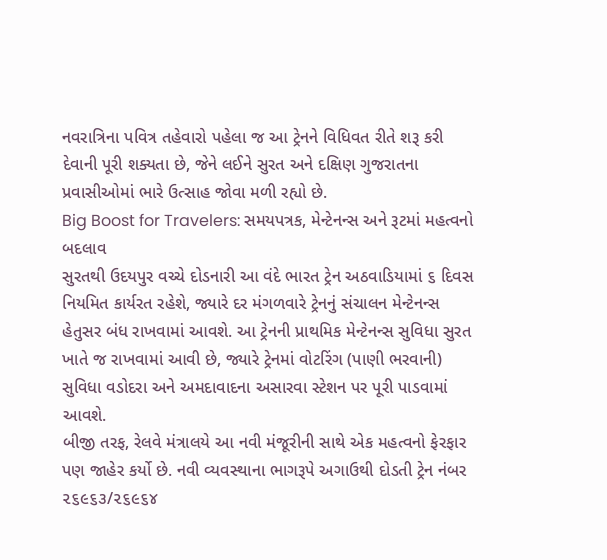નવરાત્રિના પવિત્ર તહેવારો પહેલા જ આ ટ્રેનને વિધિવત રીતે શરૂ કરી દેવાની પૂરી શક્યતા છે, જેને લઈને સુરત અને દક્ષિણ ગુજરાતના પ્રવાસીઓમાં ભારે ઉત્સાહ જોવા મળી રહ્યો છે.
Big Boost for Travelers: સમયપત્રક, મેન્ટેનન્સ અને રૂટમાં મહત્વનો બદલાવ
સુરતથી ઉદયપુર વચ્ચે દોડનારી આ વંદે ભારત ટ્રેન અઠવાડિયામાં ૬ દિવસ નિયમિત કાર્યરત રહેશે, જ્યારે દર મંગળવારે ટ્રેનનું સંચાલન મેન્ટેનન્સ હેતુસર બંધ રાખવામાં આવશે. આ ટ્રેનની પ્રાથમિક મેન્ટેનન્સ સુવિધા સુરત ખાતે જ રાખવામાં આવી છે, જ્યારે ટ્રેનમાં વોટરિંગ (પાણી ભરવાની) સુવિધા વડોદરા અને અમદાવાદના અસારવા સ્ટેશન પર પૂરી પાડવામાં આવશે.
બીજી તરફ, રેલવે મંત્રાલયે આ નવી મંજૂરીની સાથે એક મહત્વનો ફેરફાર પણ જાહેર કર્યો છે. નવી વ્યવસ્થાના ભાગરૂપે અગાઉથી દોડતી ટ્રેન નંબર ૨૬૯૬૩/૨૬૯૬૪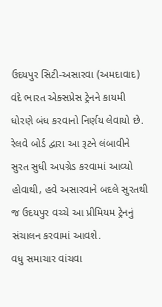ઉદયપુર સિટી-અસારવા (અમદાવાદ) વંદે ભારત એક્સપ્રેસ ટ્રેનને કાયમી ધોરણે બંધ કરવાનો નિર્ણય લેવાયો છે. રેલવે બોર્ડ દ્વારા આ રૂટને લંબાવીને સુરત સુધી અપગ્રેડ કરવામાં આવ્યો હોવાથી, હવે અસારવાને બદલે સુરતથી જ ઉદયપુર વચ્ચે આ પ્રીમિયમ ટ્રેનનું સંચાલન કરવામાં આવશે.
વધુ સમાચાર વાંચવા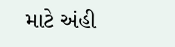માટે અંહી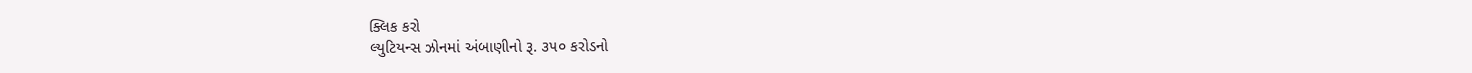ક્લિક કરો
લ્યુટિયન્સ ઝોનમાં અંબાણીનો રૂ. ૩૫૦ કરોડનો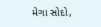મેગા સોદો,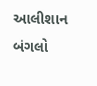આલીશાન બંગલો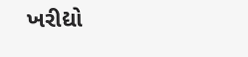ખરીદ્યો